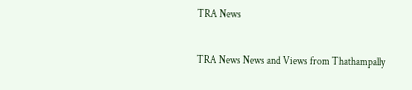TRA News

TRA News News and Views from Thathampally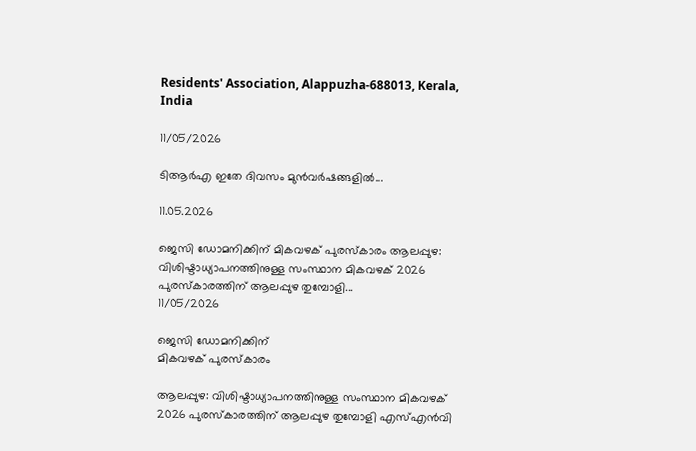Residents' Association, Alappuzha-688013, Kerala, India

11/05/2026

ടിആർഎ ഇതേ ദിവസം മുൻവർഷങ്ങളിൽ...

11.05.2026

ജെസി ഡോമനിക്കിന് മികവഴക് പുരസ്കാരം ആലപ്പുഴ: വിശിഷ്ടാധ്യാപനത്തിനുള്ള സംസ്ഥാന മികവഴക് 2026 പുരസ്കാരത്തിന് ആലപ്പുഴ തുമ്പോളി...
11/05/2026

ജെസി ഡോമനിക്കിന്
മികവഴക് പുരസ്കാരം

ആലപ്പുഴ: വിശിഷ്ടാധ്യാപനത്തിനുള്ള സംസ്ഥാന മികവഴക് 2026 പുരസ്കാരത്തിന് ആലപ്പുഴ തുമ്പോളി എസ്എൻവി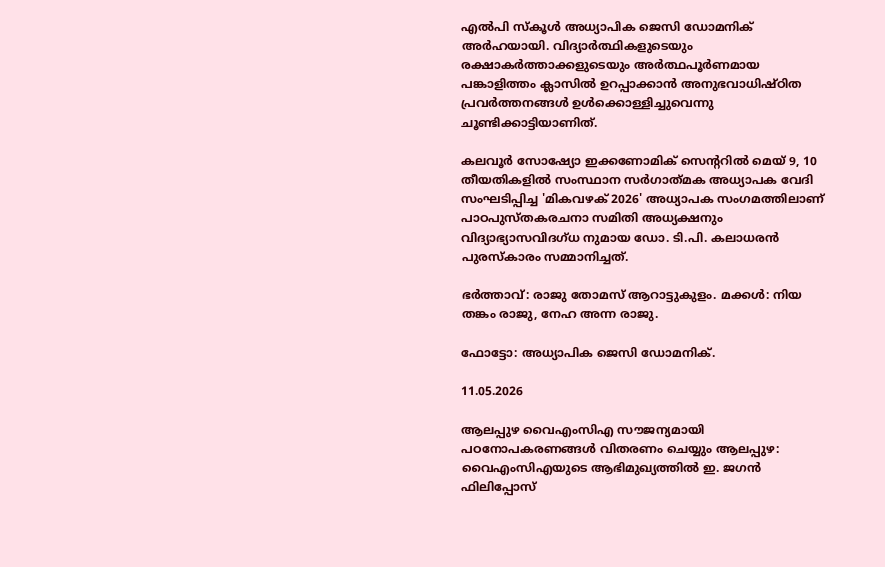എൽപി സ്കൂൾ അധ്യാപിക ജെസി ഡോമനിക് അർഹയായി. വിദ്യാർത്ഥികളുടെയും രക്ഷാകർത്താക്കളുടെയും അർത്ഥപൂർണമായ പങ്കാളിത്തം ക്ലാസിൽ ഉറപ്പാക്കാൻ അനുഭവാധിഷ്ഠിത പ്രവർത്തനങ്ങൾ ഉൾക്കൊള്ളിച്ചുവെന്നു ചൂണ്ടിക്കാട്ടിയാണിത്.

കലവൂർ സോഷ്യോ ഇക്കണോമിക് സെന്ററിൽ മെയ്‌ 9, 10 തീയതികളിൽ സംസ്ഥാന സർഗാത്‌മക അധ്യാപക വേദി സംഘടിപ്പിച്ച 'മികവഴക് 2026' അധ്യാപക സംഗമത്തിലാണ് പാഠപുസ്തകരചനാ സമിതി അധ്യക്ഷനും വിദ്യാഭ്യാസവിദഗ്ധ നുമായ ഡോ. ടി.പി. കലാധരൻ പുരസ്‌കാരം സമ്മാനിച്ചത്.

ഭർത്താവ്: രാജു തോമസ് ആറാട്ടുകുളം. മക്കൾ: നിയ തങ്കം രാജു, നേഹ അന്ന രാജു.

ഫോട്ടോ: അധ്യാപിക ജെസി ഡോമനിക്.

11.05.2026

ആലപ്പുഴ വൈഎംസിഎ സൗജന്യമായി  പഠനോപകരണങ്ങൾ വിതരണം ചെയ്യും ആലപ്പുഴ: വൈഎംസിഎയുടെ ആഭിമുഖ്യത്തിൽ ഇ. ജഗൻ ഫിലിപ്പോസ്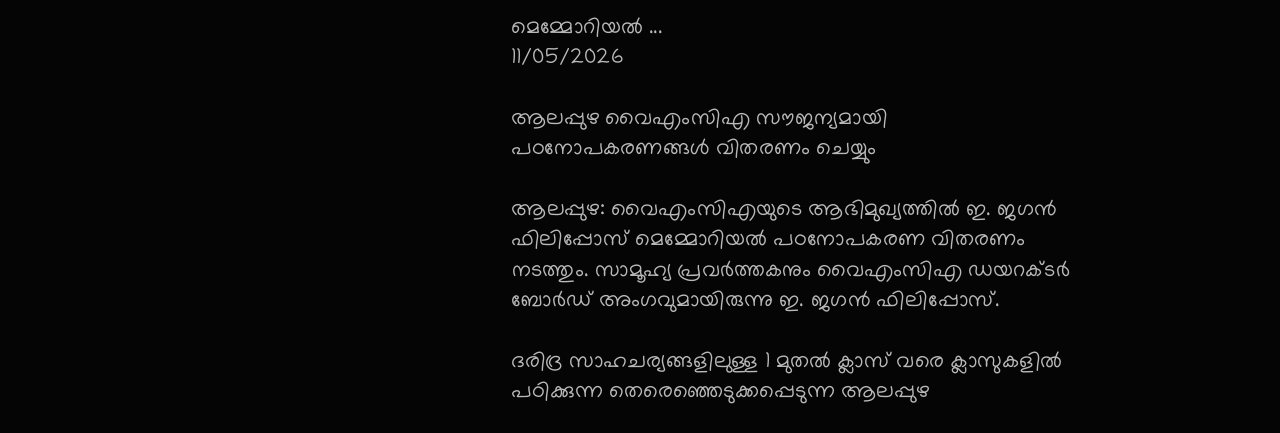മെമ്മോറിയൽ ...
11/05/2026

ആലപ്പുഴ വൈഎംസിഎ സൗജന്യമായി പഠനോപകരണങ്ങൾ വിതരണം ചെയ്യും

ആലപ്പുഴ: വൈഎംസിഎയുടെ ആഭിമുഖ്യത്തിൽ ഇ. ജഗൻ ഫിലിപ്പോസ് മെമ്മോറിയൽ പഠനോപകരണ വിതരണം നടത്തും. സാമൂഹ്യ പ്രവർത്തകനും വൈഎംസിഎ ഡയറക്ടർ ബോർഡ് അംഗവുമായിരുന്നു ഇ. ജഗൻ ഫിലിപ്പോസ്.

ദരിദ്ര സാഹചര്യങ്ങളിലുള്ള 1 മുതൽ ക്ലാസ് വരെ ക്ലാസുകളിൽ പഠിക്കുന്ന തെരെഞ്ഞെടുക്കപ്പെടുന്ന ആലപ്പുഴ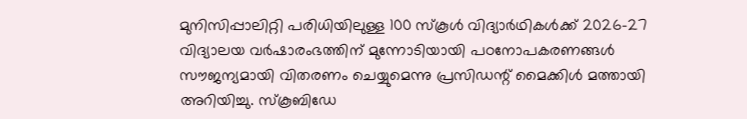മുനിസിപ്പാലിറ്റി പരിധിയിലുള്ള 100 സ്കൂൾ വിദ്യാർഥികൾക്ക് 2026-27 വിദ്യാലയ വർഷാരംഭത്തിന് മുന്നോടിയായി പഠനോപകരണങ്ങൾ സൗജന്യമായി വിതരണം ചെയ്യുമെന്നു പ്രസിഡന്റ്‌ മൈക്കിൾ മത്തായി അറിയിച്ചു. സ്കൂബിഡേ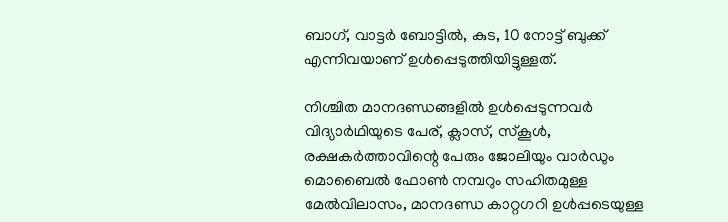ബാഗ്, വാട്ടർ ബോട്ടിൽ, കുട, 10 നോട്ട് ബുക്ക് എന്നിവയാണ് ഉൾപ്പെടുത്തിയിട്ടുള്ളത്.

നിശ്ചിത മാനദണ്ഡങ്ങളിൽ ഉൾപ്പെടുന്നവർ വിദ്യാർഥിയുടെ പേര്, ക്ലാസ്, സ്കൂൾ, രക്ഷകർത്താവിന്റെ പേരും ജോലിയും വാർഡും മൊബൈൽ ഫോൺ നമ്പറും സഹിതമുള്ള മേൽവിലാസം, മാനദണ്ഡ കാറ്റഗറി ഉൾപ്പടെയുള്ള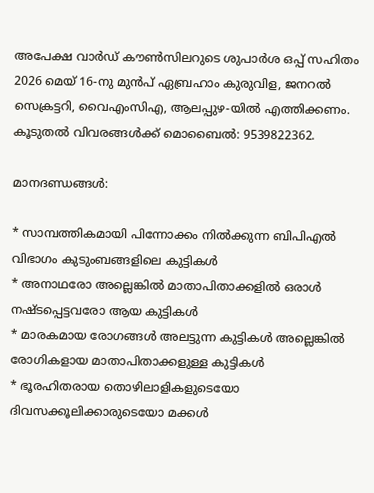അപേക്ഷ വാർഡ് കൗൺസിലറുടെ ശുപാർശ ഒപ്പ് സഹിതം 2026 മെയ്‌ 16-നു മുൻപ് ഏബ്രഹാം കുരുവിള, ജനറൽ സെക്രട്ടറി, വൈഎംസിഎ, ആലപ്പുഴ-യിൽ എത്തിക്കണം. കൂടുതൽ വിവരങ്ങൾക്ക് മൊബൈൽ: 9539822362.

മാനദണ്ഡങ്ങൾ:

* സാമ്പത്തികമായി പിന്നോക്കം നിൽക്കുന്ന ബിപിഎൽ വിഭാഗം കുടുംബങ്ങളിലെ കുട്ടികൾ
* അനാഥരോ അല്ലെങ്കിൽ മാതാപിതാക്കളിൽ ഒരാൾ നഷ്ടപ്പെട്ടവരോ ആയ കുട്ടികൾ
* മാരകമായ രോഗങ്ങൾ അലട്ടുന്ന കുട്ടികൾ അല്ലെങ്കിൽ രോഗികളായ മാതാപിതാക്കളുള്ള കുട്ടികൾ
* ഭൂരഹിതരായ തൊഴിലാളികളുടെയോ ദിവസക്കൂലിക്കാരുടെയോ മക്കൾ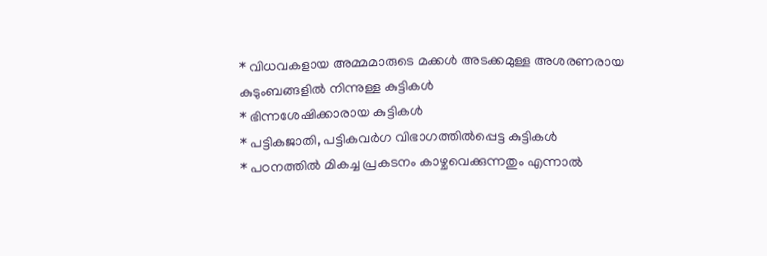* വിധവകളായ അമ്മമാരുടെ മക്കൾ അടക്കമുള്ള അശരണരായ കുടുംബങ്ങളിൽ നിന്നുള്ള കുട്ടികൾ
* ഭിന്നശേഷിക്കാരായ കുട്ടികൾ
* പട്ടികജാതി, പട്ടികവർഗ വിഭാഗത്തിൽപ്പെട്ട കുട്ടികൾ
* പഠനത്തിൽ മികച്ച പ്രകടനം കാഴ്ചവെക്കുന്നതും എന്നാൽ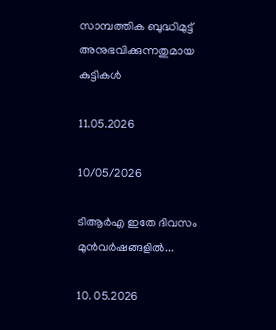സാമ്പത്തിക ബുദ്ധിമുട്ട് അനുഭവിക്കുന്നതുമായ കുട്ടികൾ

11.05.2026

10/05/2026

ടിആർഎ ഇതേ ദിവസം മുൻവർഷങ്ങളിൽ...

10. 05.2026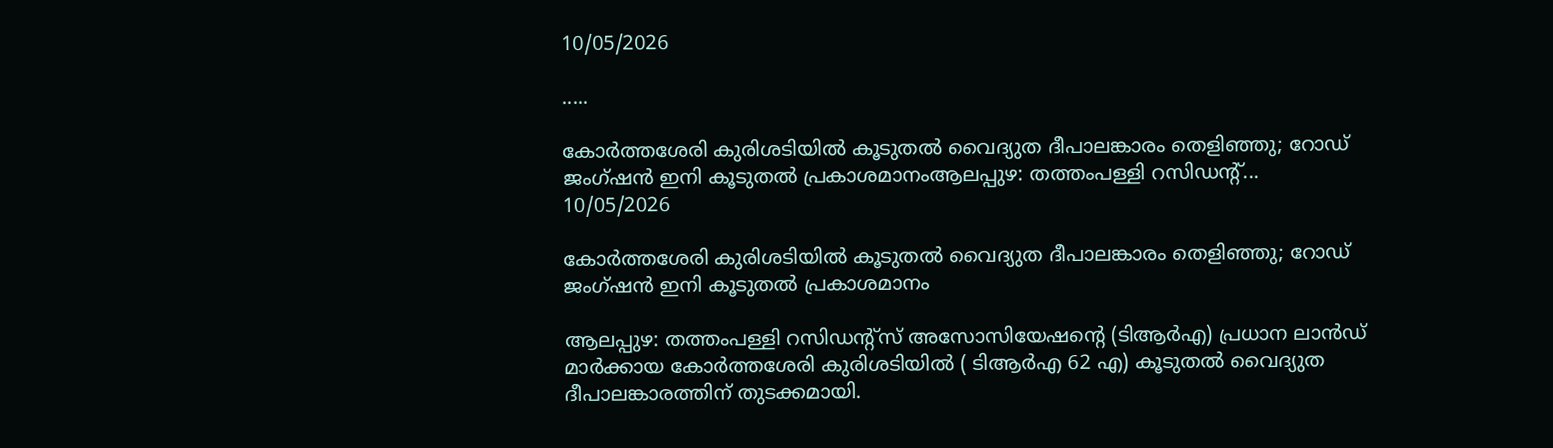10/05/2026

.....

കോർത്തശേരി കുരിശടിയിൽ കൂടുതൽ വൈദ്യുത ദീപാലങ്കാരം തെളിഞ്ഞു; റോഡ് ജംഗ്ഷൻ ഇനി കൂടുതൽ പ്രകാശമാനംആലപ്പുഴ: തത്തംപള്ളി റസിഡന്റ്...
10/05/2026

കോർത്തശേരി കുരിശടിയിൽ കൂടുതൽ വൈദ്യുത ദീപാലങ്കാരം തെളിഞ്ഞു; റോഡ് ജംഗ്ഷൻ ഇനി കൂടുതൽ പ്രകാശമാനം

ആലപ്പുഴ: തത്തംപള്ളി റസിഡന്റ്സ് അസോസിയേഷന്റെ (ടിആർഎ) പ്രധാന ലാൻഡ് മാർക്കായ കോർത്തശേരി കുരിശടിയിൽ ( ടിആർഎ 62 എ) കൂടുതൽ വൈദ്യുത ദീപാലങ്കാരത്തിന് തുടക്കമായി.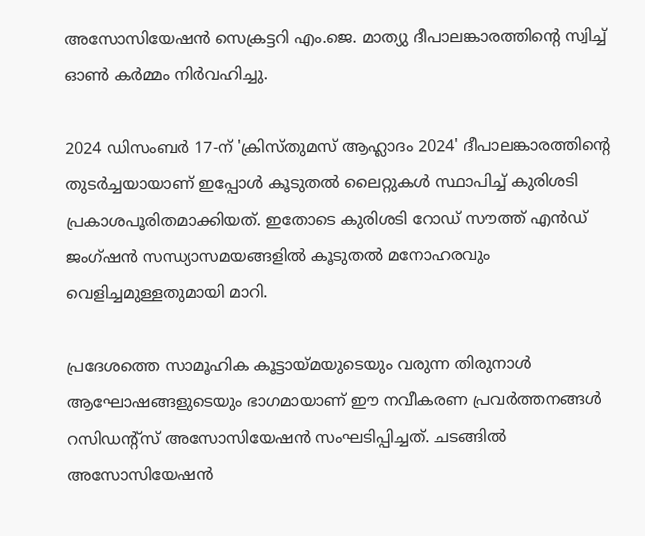അസോസിയേഷൻ സെക്രട്ടറി എം.ജെ. മാത്യു ദീപാലങ്കാരത്തിന്റെ സ്വിച്ച് ഓൺ കർമ്മം നിർവഹിച്ചു.

2024 ഡിസംബർ 17-ന് 'ക്രിസ്തുമസ് ആഹ്ലാദം 2024' ദീപാലങ്കാരത്തിന്റെ തുടർച്ചയായാണ് ഇപ്പോൾ കൂടുതൽ ലൈറ്റുകൾ സ്ഥാപിച്ച് കുരിശടി പ്രകാശപൂരിതമാക്കിയത്. ഇതോടെ കുരിശടി റോഡ് സൗത്ത് എൻഡ് ജംഗ്ഷൻ സന്ധ്യാസമയങ്ങളിൽ കൂടുതൽ മനോഹരവും വെളിച്ചമുള്ളതുമായി മാറി.

പ്രദേശത്തെ സാമൂഹിക കൂട്ടായ്മയുടെയും വരുന്ന തിരുനാൾ ആഘോഷങ്ങളുടെയും ഭാഗമായാണ് ഈ നവീകരണ പ്രവർത്തനങ്ങൾ റസിഡന്റ്സ് അസോസിയേഷൻ സംഘടിപ്പിച്ചത്. ചടങ്ങിൽ അസോസിയേഷൻ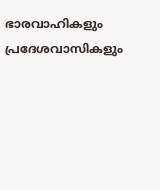ഭാരവാഹികളും പ്രദേശവാസികളും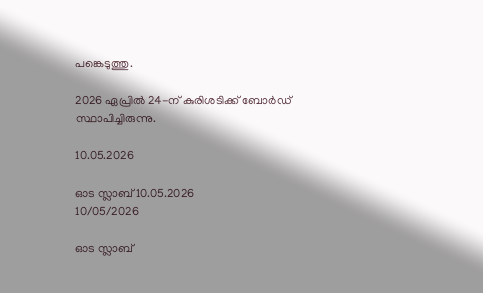പങ്കെടുത്തു.

2026 ഏപ്രിൽ 24-ന് കുരിശടിക്ക് ബോർഡ് സ്ഥാപിച്ചിരുന്നു.

10.05.2026

ഓട സ്ലാബ് 10.05.2026
10/05/2026

ഓട സ്ലാബ്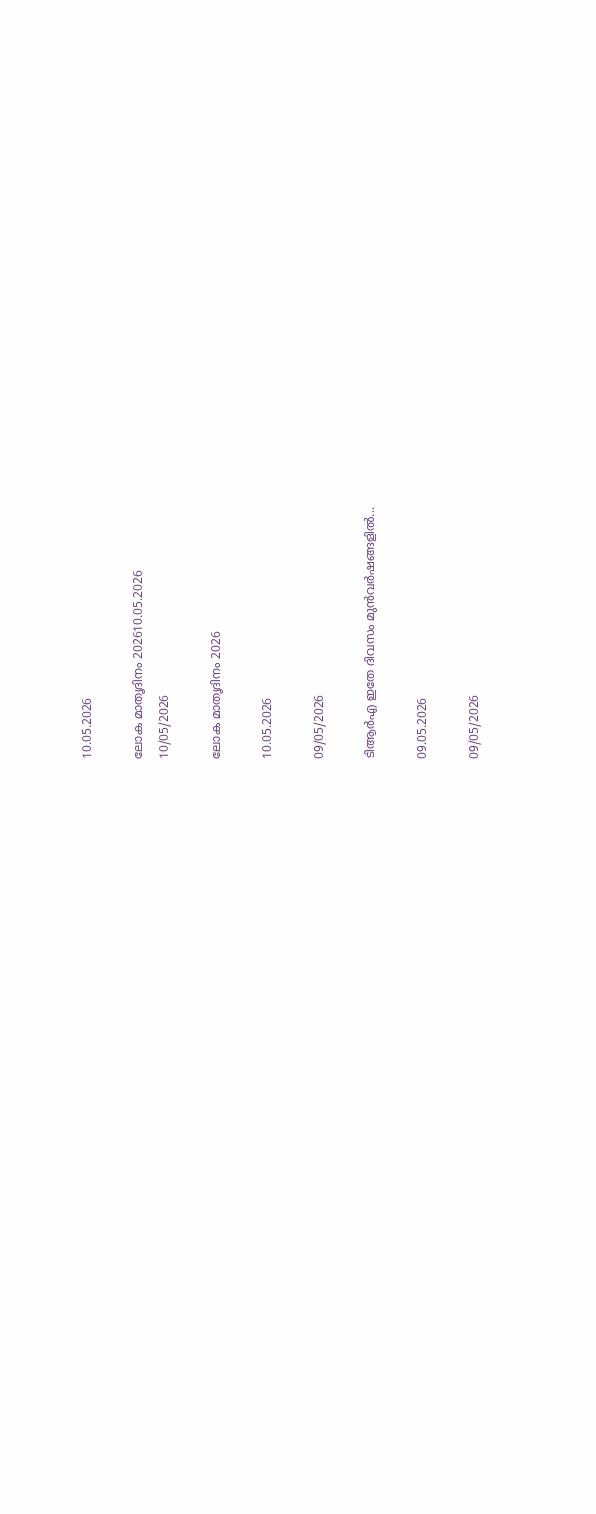10.05.2026

ലോക മാതൃദിനം 202610.05.2026
10/05/2026

ലോക മാതൃദിനം 2026

10.05.2026

09/05/2026

ടിആർഎ ഇതേ ദിവസം മുൻവർഷങ്ങളിൽ...

09.05.2026

09/05/2026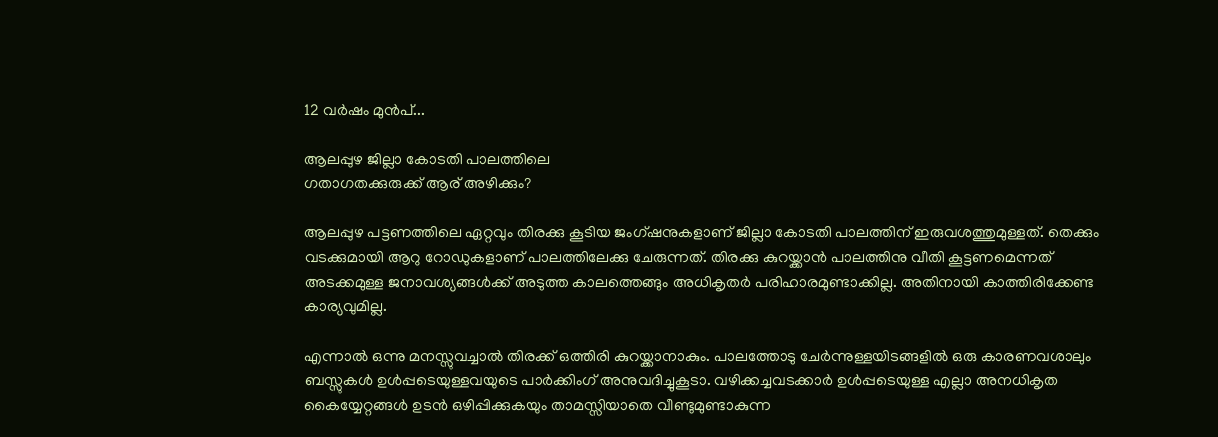12 വർഷം മുൻപ്...

ആലപ്പുഴ ജില്ലാ കോടതി പാലത്തിലെ
ഗതാഗതക്കുരുക്ക് ആര് അഴിക്കും?

ആലപ്പുഴ പട്ടണത്തിലെ ഏറ്റവും തിരക്കു കൂടിയ ജംഗ്ഷനുകളാണ് ജില്ലാ കോടതി പാലത്തിന് ഇരുവശത്തുമുള്ളത്. തെക്കും വടക്കുമായി ആറു റോഡുകളാണ് പാലത്തിലേക്കു ചേരുന്നത്. തിരക്കു കുറയ്ക്കാന്‍ പാലത്തിനു വീതി കൂട്ടണമെന്നത് അടക്കമുള്ള ജനാവശ്യങ്ങള്‍ക്ക് അടുത്ത കാലത്തെങ്ങും അധികൃതര്‍ പരിഹാരമുണ്ടാക്കില്ല. അതിനായി കാത്തിരിക്കേണ്ട കാര്യവുമില്ല.

എന്നാല്‍ ഒന്നു മനസ്സുവച്ചാല്‍ തിരക്ക് ഒത്തിരി കുറയ്ക്കാനാകും. പാലത്തോടു ചേര്‍ന്നുള്ളയിടങ്ങളില്‍ ഒരു കാരണവശാലും ബസ്സുകള്‍ ഉള്‍പ്പടെയുള്ളവയുടെ പാര്‍ക്കിംഗ് അനുവദിച്ചുകൂടാ. വഴിക്കച്ചവടക്കാര്‍ ഉള്‍പ്പടെയുള്ള എല്ലാ അനധികൃത കൈയ്യേറ്റങ്ങള്‍ ഉടന്‍ ഒഴിപ്പിക്കുകയും താമസ്സിയാതെ വീണ്ടുമുണ്ടാകുന്ന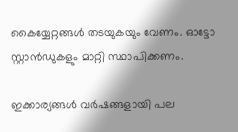കൈയ്യേറ്റങ്ങള്‍ തടയുകയും വേണം. ഓട്ടോ സ്റ്റാന്‍ഡുകളും മാറ്റി സ്ഥാപിക്കണം.

ഇക്കാര്യങ്ങള്‍ വര്‍ഷങ്ങളായി പല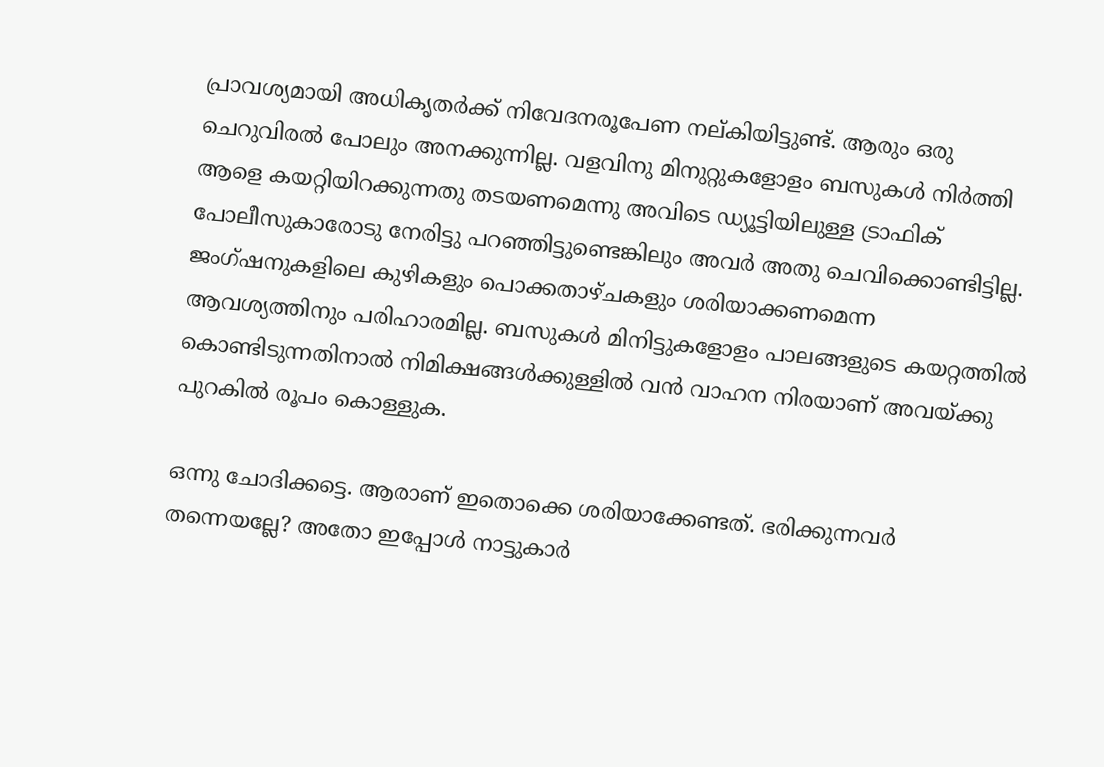പ്രാവശ്യമായി അധികൃതര്‍ക്ക് നിവേദനരൂപേണ നല്കിയിട്ടുണ്ട്. ആരും ഒരു ചെറുവിരല്‍ പോലും അനക്കുന്നില്ല. വളവിനു മിനുറ്റുകളോളം ബസുകള്‍ നിര്‍ത്തി ആളെ കയറ്റിയിറക്കുന്നതു തടയണമെന്നു അവിടെ ഡ്യൂട്ടിയിലുള്ള ട്രാഫിക് പോലീസുകാരോടു നേരിട്ടു പറഞ്ഞിട്ടുണ്ടെങ്കിലും അവര്‍ അതു ചെവിക്കൊണ്ടിട്ടില്ല. ജംഗ്ഷനുകളിലെ കുഴികളും പൊക്കതാഴ്ചകളും ശരിയാക്കണമെന്ന ആവശ്യത്തിനും പരിഹാരമില്ല. ബസുകള്‍ മിനിട്ടുകളോളം പാലങ്ങളുടെ കയറ്റത്തില്‍ കൊണ്ടിടുന്നതിനാല്‍ നിമിക്ഷങ്ങള്‍ക്കുള്ളില്‍ വന്‍ വാഹന നിരയാണ് അവയ്ക്കു പുറകില്‍ രൂപം കൊള്ളുക.

ഒന്നു ചോദിക്കട്ടെ. ആരാണ് ഇതൊക്കെ ശരിയാക്കേണ്ടത്. ഭരിക്കുന്നവര്‍ തന്നെയല്ലേ? അതോ ഇപ്പോള്‍ നാട്ടുകാര്‍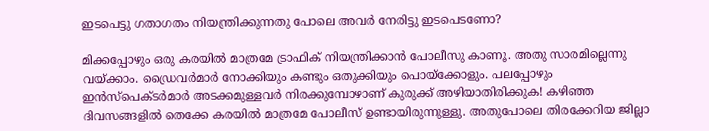ഇടപെട്ടു ഗതാഗതം നിയന്ത്രിക്കുന്നതു പോലെ അവര്‍ നേരിട്ടു ഇടപെടണോ?

മിക്കപ്പോഴും ഒരു കരയില്‍ മാത്രമേ ട്രാഫിക് നിയന്ത്രിക്കാന്‍ പോലീസു കാണൂ. അതു സാരമില്ലെന്നു വയ്ക്കാം. ഡ്രൈവര്‍മാര്‍ നോക്കിയും കണ്ടും ഒതുക്കിയും പൊയ്‌ക്കോളും. പലപ്പോഴും ഇന്‍സ്‌പെക്ടര്‍മാര്‍ അടക്കമുള്ളവര്‍ നിരക്കുമ്പോഴാണ് കുരുക്ക് അഴിയാതിരിക്കുക! കഴിഞ്ഞ ദിവസങ്ങളില്‍ തെക്കേ കരയില്‍ മാത്രമേ പോലീസ് ഉണ്ടായിരുന്നുള്ളു. അതുപോലെ തിരക്കേറിയ ജില്ലാ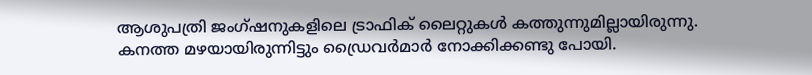ആശുപത്രി ജംഗ്ഷനുകളിലെ ട്രാഫിക് ലൈറ്റുകള്‍ കത്തുന്നുമില്ലായിരുന്നു. കനത്ത മഴയായിരുന്നിട്ടും ഡ്രൈവര്‍മാര്‍ നോക്കിക്കണ്ടു പോയി.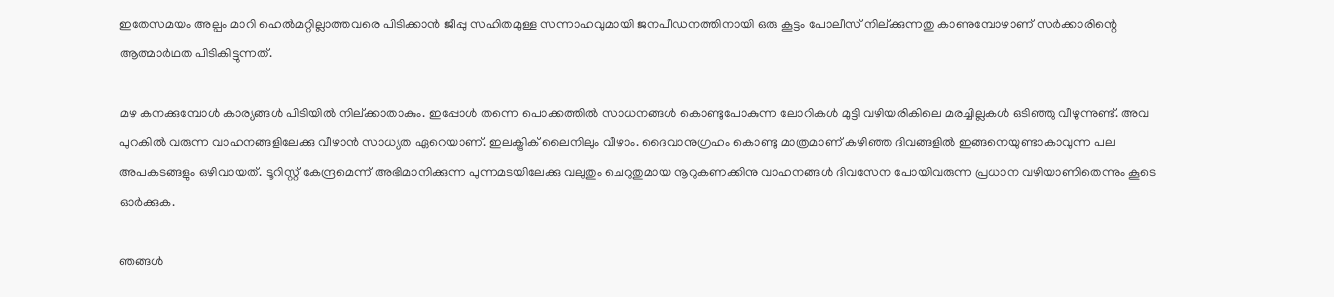ഇതേസമയം അല്പം മാറി ഹെല്‍മറ്റില്ലാത്തവരെ പിടിക്കാന്‍ ജീപ്പു സഹിതമുള്ള സന്നാഹവുമായി ജനപീഡനത്തിനായി ഒരു കൂട്ടം പോലീസ് നില്ക്കുന്നതു കാണുമ്പോഴാണ് സര്‍ക്കാരിന്റെ ആത്മാര്‍ഥത പിടികിട്ടുന്നത്.

മഴ കനക്കുമ്പോള്‍ കാര്യങ്ങള്‍ പിടിയില്‍ നില്ക്കാതാകും. ഇപ്പോള്‍ തന്നെ പൊക്കത്തില്‍ സാധനങ്ങള്‍ കൊണ്ടുപോകുന്ന ലോറികള്‍ മുട്ടി വഴിയരികിലെ മരച്ചില്ലകള്‍ ഒടിഞ്ഞു വീഴുന്നുണ്ട്. അവ പുറകില്‍ വരുന്ന വാഹനങ്ങളിലേക്കു വീഴാന്‍ സാധ്യത ഏറെയാണ്. ഇലക്ട്രിക് ലൈനിലും വീഴാം. ദൈവാനുഗ്രഹം കൊണ്ടു മാത്രമാണ് കഴിഞ്ഞ ദിവങ്ങളില്‍ ഇങ്ങനെയുണ്ടാകാവുന്ന പല അപകടങ്ങളും ഒഴിവായത്. ടൂറിസ്റ്റ് കേന്ദ്രമെന്ന് അഭിമാനിക്കുന്ന പുന്നമടയിലേക്കു വലുതും ചെറുതുമായ നൂറുകണക്കിനു വാഹനങ്ങള്‍ ദിവസേന പോയിവരുന്ന പ്രധാന വഴിയാണിതെന്നും കൂടെ ഓര്‍ക്കുക.

ഞങ്ങള്‍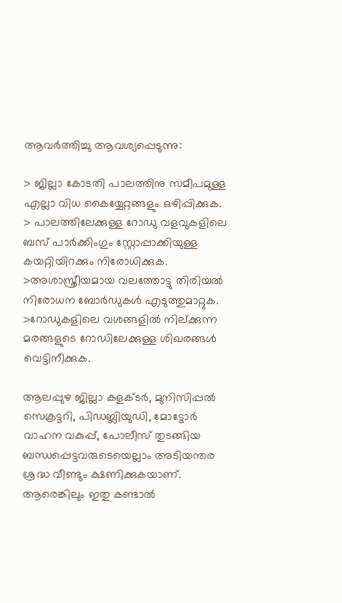ആവര്‍ത്തിച്ചു ആവശ്യപ്പെടുന്നു:

> ജില്ലാ കോടതി പാലത്തിനു സമീപമുള്ള എല്ലാ വിധ കൈയ്യേറ്റങ്ങളും ഒഴിപ്പിക്കുക.
> പാലത്തിലേക്കുള്ള റോഡു വളവുകളിലെ ബസ് പാര്‍ക്കിംഗും സ്റ്റോപ്പാക്കിയുള്ള കയറ്റിയിറക്കും നിരോധിക്കുക.
>അശാസ്ത്രീയമായ വലത്തോട്ടു തിരിയല്‍ നിരോധന ബോര്‍ഡുകള്‍ എടുത്തുമാറ്റുക.
>റോഡുകളിലെ വശങ്ങളില്‍ നില്ക്കുന്ന മരങ്ങളുടെ റോഡിലേക്കുള്ള ശിഖരങ്ങള്‍ വെട്ടിനീക്കുക.

ആലപ്പുഴ ജില്ലാ കളക്ടര്‍, മുനിസിപ്പല്‍ സെക്രട്ടറി, പിഡബ്ലിയുഡി, മോട്ടോര്‍ വാഹന വകുപ്പ്, പോലീസ് തുടങ്ങിയ ബന്ധപ്പെട്ടവരുടെയെല്ലാം അടിയന്തര ശ്രദ്ധ വീണ്ടും ക്ഷണിക്കുകയാണ്. ആരെങ്കിലും ഇതു കണ്ടാല്‍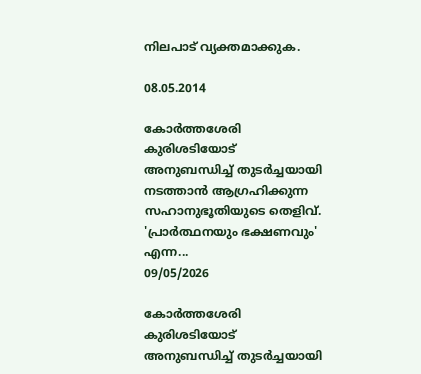നിലപാട് വ്യക്തമാക്കുക.

08.05.2014

കോർത്തശേരി കുരിശടിയോട് അനുബന്ധിച്ച് തുടർച്ചയായി നടത്താൻ ആഗ്രഹിക്കുന്ന സഹാനുഭൂതിയുടെ തെളിവ്. 'പ്രാർത്ഥനയും ഭക്ഷണവും' എന്ന...
09/05/2026

കോർത്തശേരി കുരിശടിയോട് അനുബന്ധിച്ച് തുടർച്ചയായി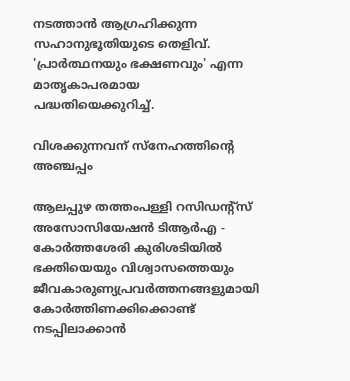നടത്താൻ ആഗ്രഹിക്കുന്ന സഹാനുഭൂതിയുടെ തെളിവ്. 'പ്രാർത്ഥനയും ഭക്ഷണവും' എന്ന മാതൃകാപരമായ പദ്ധതിയെക്കുറിച്ച്.

വിശക്കുന്നവന് സ്നേഹത്തിന്റെ അഞ്ചപ്പം

ആലപ്പുഴ തത്തംപള്ളി റസിഡന്റ്സ് അസോസിയേഷൻ ടിആർഎ - കോർത്തശേരി കുരിശടിയിൽ
ഭക്തിയെയും വിശ്വാസത്തെയും ജീവകാരുണ്യപ്രവർത്തനങ്ങളുമായി കോർത്തിണക്കിക്കൊണ്ട് നടപ്പിലാക്കാൻ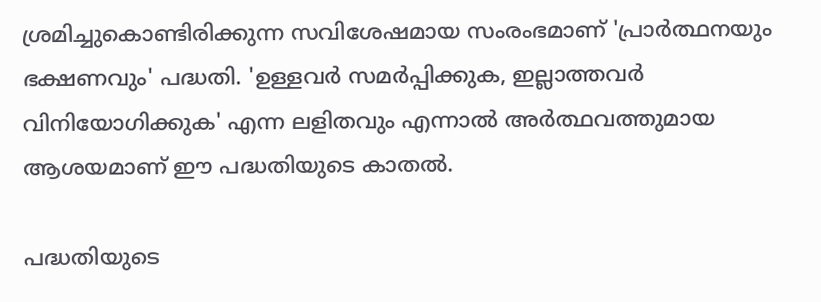ശ്രമിച്ചുകൊണ്ടിരിക്കുന്ന സവിശേഷമായ സംരംഭമാണ് 'പ്രാർത്ഥനയും ഭക്ഷണവും' പദ്ധതി. 'ഉള്ളവർ സമർപ്പിക്കുക, ഇല്ലാത്തവർ വിനിയോഗിക്കുക' എന്ന ലളിതവും എന്നാൽ അർത്ഥവത്തുമായ ആശയമാണ് ഈ പദ്ധതിയുടെ കാതൽ.

പദ്ധതിയുടെ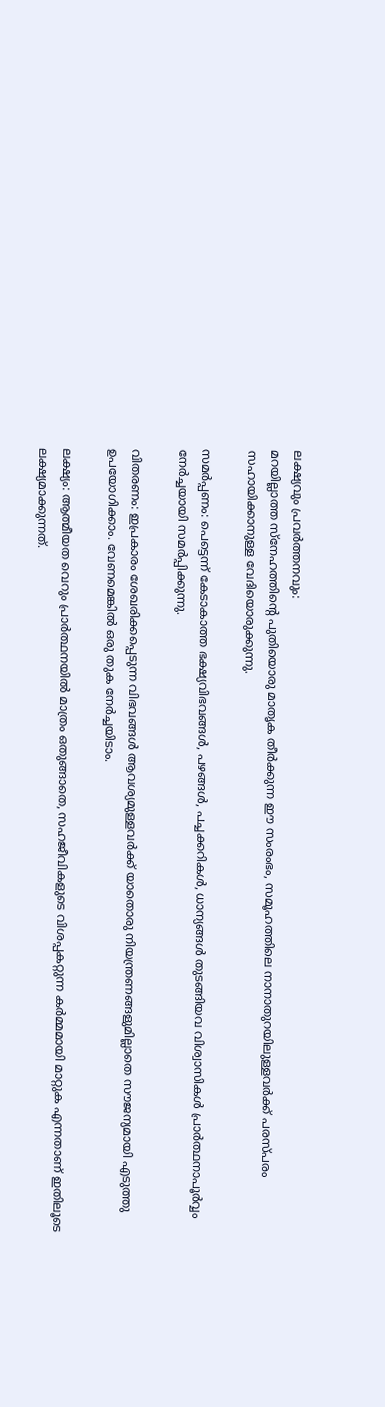ലക്ഷ്യവും പ്രവർത്തനവും:
മറയില്ലാത്ത സ്നേഹത്തിന്റെ പുതിയൊരു മാതൃക തീർക്കുന്ന ഈ സംരംഭം, സമൂഹത്തിലെ നാനാതുറയിലുള്ളവർക്ക് പരസ്പരം സഹായിക്കാനുള്ള വേദിയൊരുക്കുന്നു.

സമർപ്പണം: പെട്ടെന്ന് കേടാകാത്ത ഭക്ഷ്യവിഭവങ്ങൾ, പഴങ്ങൾ, പച്ചക്കറികൾ, ധാന്യങ്ങൾ തുടങ്ങിയവ വിശ്വാസികൾ പ്രാർത്ഥനാപൂർവ്വം നേർച്ചയായി സമർപ്പിക്കുന്നു.

വിതരണം: ഇപ്രകാരം ശേഖരിക്കപ്പെടുന്ന വിഭവങ്ങൾ ആവശ്യമുള്ളവർക്ക് യാതൊരു നിയന്ത്രണങ്ങളുമില്ലാതെ സൗജന്യമായി എടുത്തു ഉപയോഗിക്കാം. വേണമെങ്കിൽ ഒരു തുക നേർച്ചയിടാം.

ലക്ഷ്യം: ആത്മീയത വെറും പ്രാർത്ഥനയിൽ മാത്രം ഒതുങ്ങാതെ, സഹജീവികളുടെ വിശപ്പകറ്റുന്ന കർമ്മമായി മാറ്റുക എന്നതാണ് ഇതിലൂടെ ലക്ഷ്യമാക്കുന്നത്.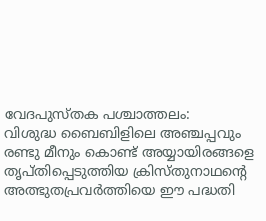വേദപുസ്തക പശ്ചാത്തലം:
വിശുദ്ധ ബൈബിളിലെ അഞ്ചപ്പവും രണ്ടു മീനും കൊണ്ട് അയ്യായിരങ്ങളെ തൃപ്തിപ്പെടുത്തിയ ക്രിസ്തുനാഥന്റെ അത്ഭുതപ്രവർത്തിയെ ഈ പദ്ധതി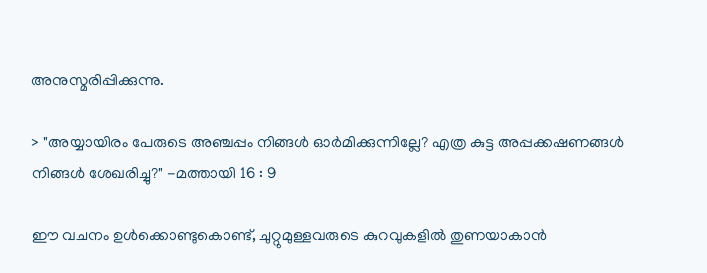അനുസ്മരിപ്പിക്കുന്നു.

> "അയ്യായിരം പേരുടെ അഞ്ചപ്പം നിങ്ങള്‍ ഓര്‍മിക്കുന്നില്ലേ? എത്ര കുട്ട അപ്പക്കഷണങ്ങള്‍ നിങ്ങള്‍ ശേഖരിച്ചു?" -മത്തായി 16 : 9

ഈ വചനം ഉൾക്കൊണ്ടുകൊണ്ട്, ചുറ്റുമുള്ളവരുടെ കുറവുകളിൽ തുണയാകാൻ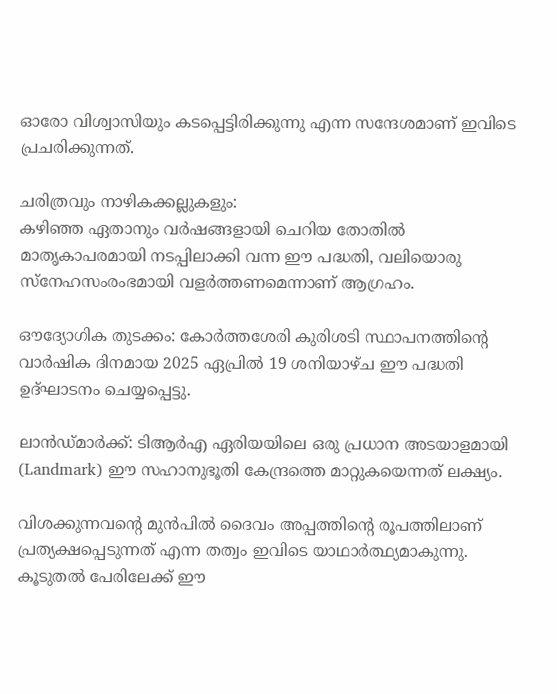ഓരോ വിശ്വാസിയും കടപ്പെട്ടിരിക്കുന്നു എന്ന സന്ദേശമാണ് ഇവിടെ പ്രചരിക്കുന്നത്.

ചരിത്രവും നാഴികക്കല്ലുകളും:
കഴിഞ്ഞ ഏതാനും വർഷങ്ങളായി ചെറിയ തോതിൽ മാതൃകാപരമായി നടപ്പിലാക്കി വന്ന ഈ പദ്ധതി, വലിയൊരു സ്നേഹസംരംഭമായി വളർത്തണമെന്നാണ് ആഗ്രഹം.

ഔദ്യോഗിക തുടക്കം: കോർത്തശേരി കുരിശടി സ്ഥാപനത്തിന്റെ വാർഷിക ദിനമായ 2025 ഏപ്രിൽ 19 ശനിയാഴ്ച ഈ പദ്ധതി ഉദ്ഘാടനം ചെയ്യപ്പെട്ടു.

ലാൻഡ്മാർക്ക്: ടിആർഎ ഏരിയയിലെ ഒരു പ്രധാന അടയാളമായി (Landmark) ഈ സഹാനുഭൂതി കേന്ദ്രത്തെ മാറ്റുകയെന്നത് ലക്ഷ്യം.

വിശക്കുന്നവന്റെ മുൻപിൽ ദൈവം അപ്പത്തിന്റെ രൂപത്തിലാണ് പ്രത്യക്ഷപ്പെടുന്നത് എന്ന തത്വം ഇവിടെ യാഥാർത്ഥ്യമാകുന്നു. കൂടുതൽ പേരിലേക്ക് ഈ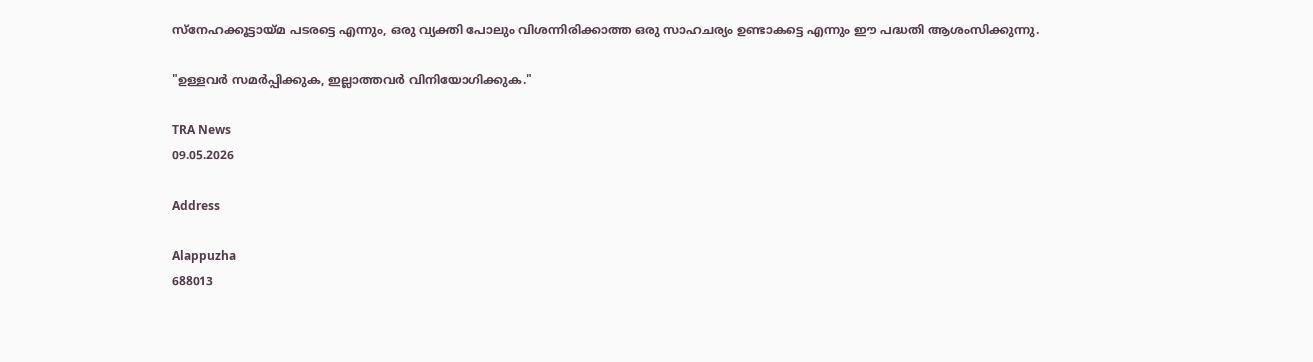സ്നേഹക്കൂട്ടായ്മ പടരട്ടെ എന്നും, ഒരു വ്യക്തി പോലും വിശന്നിരിക്കാത്ത ഒരു സാഹചര്യം ഉണ്ടാകട്ടെ എന്നും ഈ പദ്ധതി ആശംസിക്കുന്നു.

"ഉള്ളവർ സമർപ്പിക്കുക, ഇല്ലാത്തവർ വിനിയോഗിക്കുക."

TRA News
09.05.2026

Address

Alappuzha
688013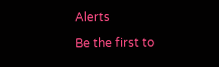Alerts

Be the first to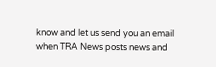know and let us send you an email when TRA News posts news and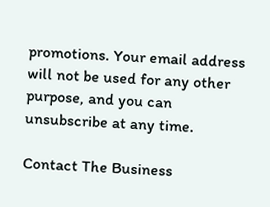promotions. Your email address will not be used for any other purpose, and you can unsubscribe at any time.

Contact The Business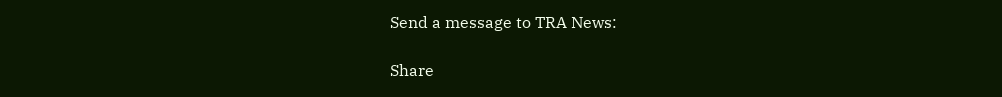Send a message to TRA News:

Share